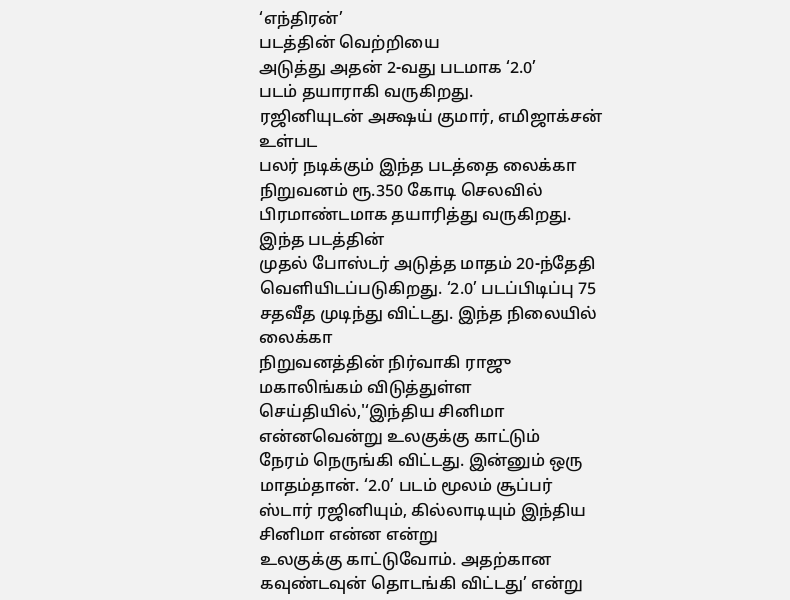‘எந்திரன்’
படத்தின் வெற்றியை
அடுத்து அதன் 2-வது படமாக ‘2.0’
படம் தயாராகி வருகிறது.
ரஜினியுடன் அக்ஷய் குமார், எமிஜாக்சன் உள்பட
பலர் நடிக்கும் இந்த படத்தை லைக்கா நிறுவனம் ரூ.350 கோடி செலவில் பிரமாண்டமாக தயாரித்து வருகிறது.
இந்த படத்தின்
முதல் போஸ்டர் அடுத்த மாதம் 20-ந்தேதி
வெளியிடப்படுகிறது. ‘2.0’ படப்பிடிப்பு 75 சதவீத முடிந்து விட்டது. இந்த நிலையில் லைக்கா
நிறுவனத்தின் நிர்வாகி ராஜு மகாலிங்கம் விடுத்துள்ள செய்தியில்,'‘இந்திய சினிமா என்னவென்று உலகுக்கு காட்டும்
நேரம் நெருங்கி விட்டது. இன்னும் ஒரு மாதம்தான். ‘2.0’ படம் மூலம் சூப்பர் ஸ்டார் ரஜினியும், கில்லாடியும் இந்திய சினிமா என்ன என்று
உலகுக்கு காட்டுவோம். அதற்கான கவுண்டவுன் தொடங்கி விட்டது’ என்று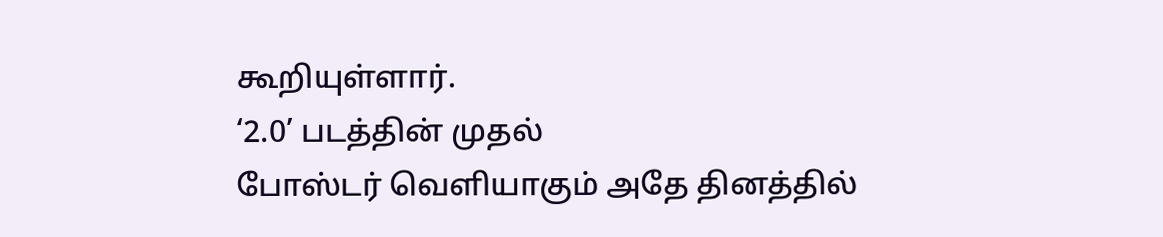கூறியுள்ளார்.
‘2.0’ படத்தின் முதல்
போஸ்டர் வெளியாகும் அதே தினத்தில்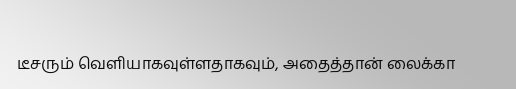டீசரும் வெளியாகவுள்ளதாகவும், அதைத்தான் லைக்கா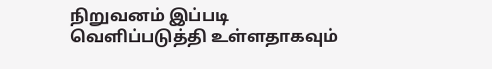நிறுவனம் இப்படி
வெளிப்படுத்தி உள்ளதாகவும்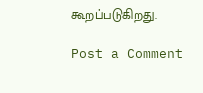கூறப்படுகிறது.

Post a Comment